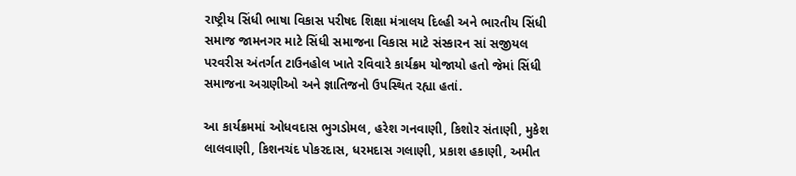રાષ્ટ્રીય સિંધી ભાષા વિકાસ પરીષદ શિક્ષા મંત્રાલય દિલ્હી અને ભારતીય સિંધી સમાજ જામનગર માટે સિંધી સમાજના વિકાસ માટે સંસ્કારન સાં સજીયલ પરવરીસ અંતર્ગત ટાઉનહોલ ખાતે રવિવારે કાર્યક્રમ યોજાયો હતો જેમાં સિંધી સમાજના અગ્રણીઓ અને જ્ઞાતિજનો ઉપસ્થિત રહ્યા હતાં.

આ કાર્યક્રમમાં ઓધવદાસ ભુગડોમલ, હરેશ ગનવાણી, કિશોર સંતાણી, મુકેશ લાલવાણી, કિશનચંદ પોકરદાસ, ધરમદાસ ગલાણી, પ્રકાશ હકાણી, અમીત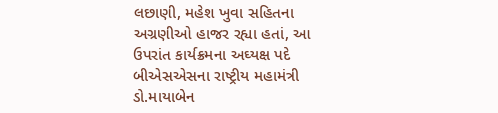લછાણી, મહેશ ખુવા સહિતના અગ્રણીઓ હાજર રહ્યા હતાં, આ ઉપરાંત કાર્યક્રમના અઘ્યક્ષ પદે બીએસએસના રાષ્ટ્રીય મહામંત્રી ડો.માયાબેન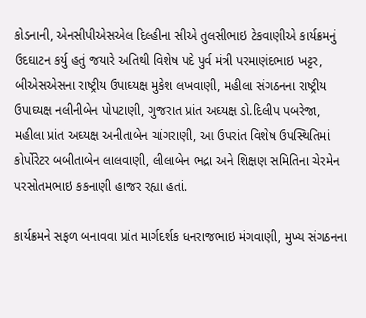કોડનાની, એનસીપીએસએલ દિલ્હીના સીએ તુલસીભાઇ ટેકવાણીએ કાર્યક્રમનું ઉદઘાટન કર્યુ હતું જયારે અતિથી વિશેષ પદે પુર્વ મંત્રી પરમાણંદભાઇ ખટ્ટર, બીએસએસના રાષ્ટ્રીય ઉપાઘ્યક્ષ મુકેશ લખવાણી, મહીલા સંગઠનના રાષ્ટ્રીય ઉપાઘ્યક્ષ નલીનીબેન પોપટાણી, ગુજરાત પ્રાંત અઘ્યક્ષ ડો.દિલીપ પબરેજા, મહીલા પ્રાંત અઘ્યક્ષ અનીતાબેન ચાંગરાણી, આ ઉપરાંત વિશેષ ઉપસ્થિતિમાં કોર્પોરેટર બબીતાબેન લાલવાણી, લીલાબેન ભદ્રા અને શિક્ષણ સમિતિના ચેરમેન પરસોતમભાઇ કકનાણી હાજર રહ્યા હતાં.

કાર્યક્રમને સફળ બનાવવા પ્રાંત માર્ગદર્શક ધનરાજભાઇ મંગવાણી, મુખ્ય સંગઠનના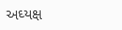અઘ્યક્ષ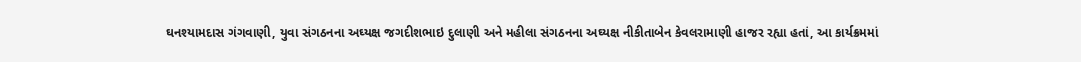ઘનશ્યામદાસ ગંગવાણી, યુવા સંગઠનના અઘ્યક્ષ જગદીશભાઇ દુલાણી અને મહીલા સંગઠનના અઘ્યક્ષ નીકીતાબેન કેવલરામાણી હાજર રહ્યા હતાં, આ કાર્યક્રમમાં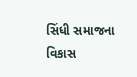સિંધી સમાજના વિકાસ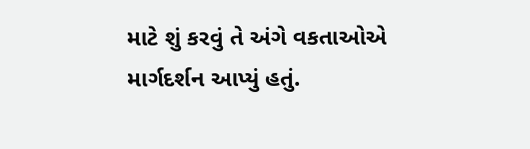માટે શું કરવું તે અંગે વકતાઓએ માર્ગદર્શન આપ્યું હતું.